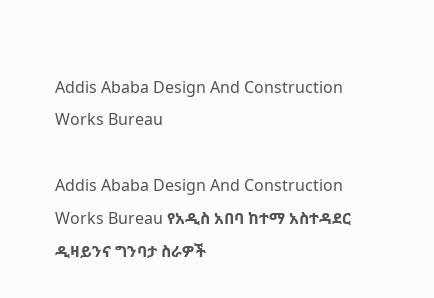Addis Ababa Design And Construction Works Bureau

Addis Ababa Design And Construction Works Bureau የአዲስ አበባ ከተማ አስተዳደር ዲዛይንና ግንባታ ስራዎች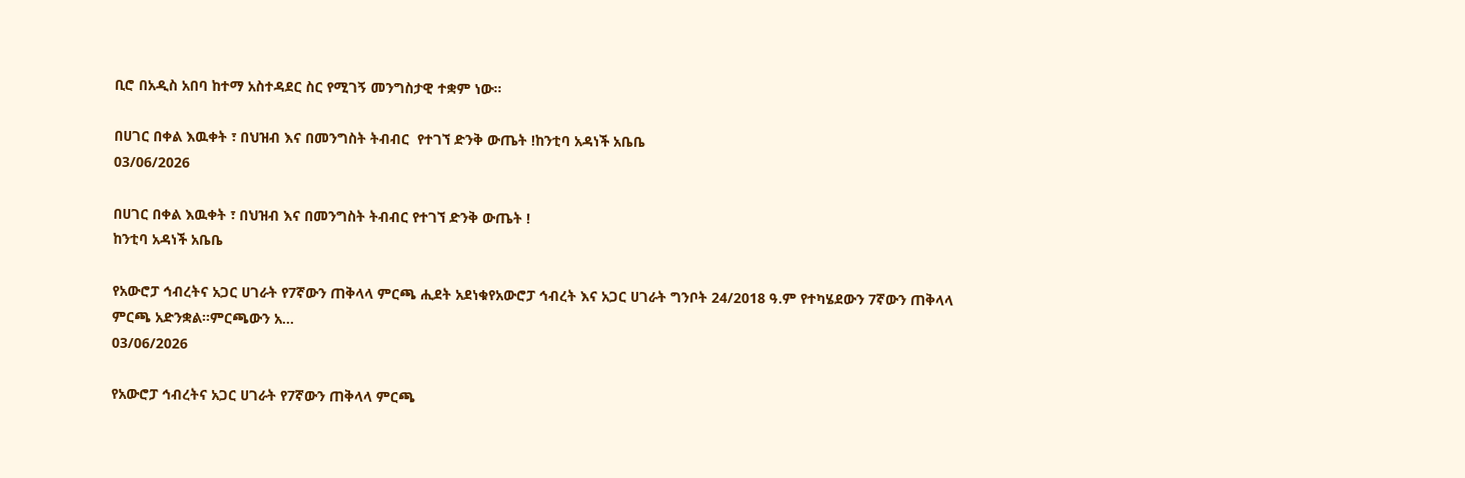ቢሮ በአዲስ አበባ ከተማ አስተዳደር ስር የሚገኝ መንግስታዊ ተቋም ነው፡፡

በሀገር በቀል እዉቀት ፣ በህዝብ እና በመንግስት ትብብር  የተገኘ ድንቅ ውጤት !ከንቲባ አዳነች አቤቤ
03/06/2026

በሀገር በቀል እዉቀት ፣ በህዝብ እና በመንግስት ትብብር የተገኘ ድንቅ ውጤት !
ከንቲባ አዳነች አቤቤ

የአውሮፓ ኅብረትና አጋር ሀገራት የ7ኛውን ጠቅላላ ምርጫ ሒደት አደነቁየአውሮፓ ኅብረት እና አጋር ሀገራት ግንቦት 24/2018 ዓ.ም የተካሄደውን 7ኛውን ጠቅላላ ምርጫ አድንቋል፡፡ምርጫውን አ...
03/06/2026

የአውሮፓ ኅብረትና አጋር ሀገራት የ7ኛውን ጠቅላላ ምርጫ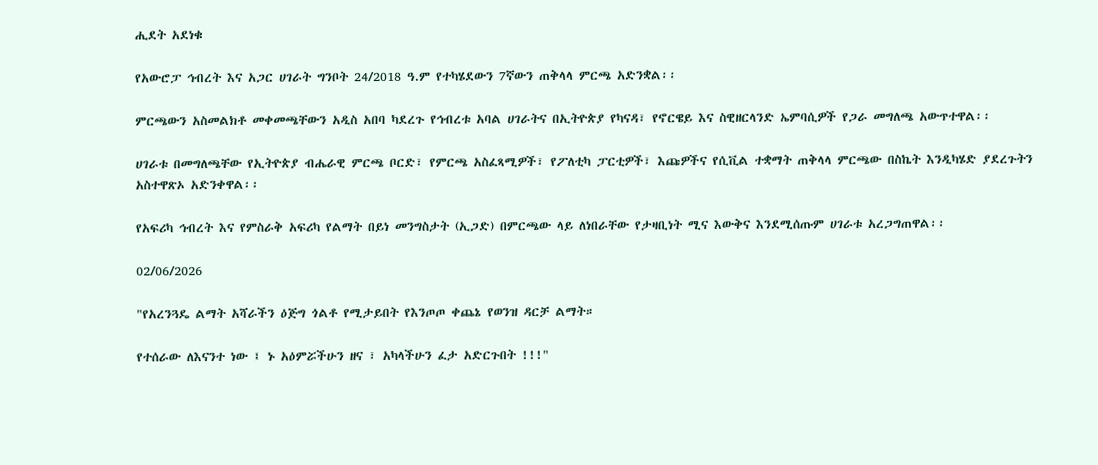ሒደት አደነቁ

የአውሮፓ ኅብረት እና አጋር ሀገራት ግንቦት 24/2018 ዓ.ም የተካሄደውን 7ኛውን ጠቅላላ ምርጫ አድንቋል፡፡

ምርጫውን አስመልክቶ መቀመጫቸውን አዲስ አበባ ካደረጉ የኅብረቱ አባል ሀገራትና በኢትዮጵያ የካናዳ፣ የኖርዌይ እና ስዊዘርላንድ ኤምባሲዎች የጋራ መግለጫ አውጥተዋል፡፡

ሀገራቱ በመግለጫቸው የኢትዮጵያ ብሔራዊ ምርጫ ቦርድ፣ የምርጫ አስፈጻሚዎች፣ የፖለቲካ ፓርቲዎች፣ እጩዎችና የሲቪል ተቋማት ጠቅላላ ምርጫው በስኬት እንዲካሄድ ያደረጉትን አስተዋጽኦ አድንቀዋል፡፡

የአፍሪካ ኅብረት እና የምስራቅ አፍሪካ የልማት በይነ መንግስታት (ኢጋድ) በምርጫው ላይ ለነበራቸው የታዛቢነት ሚና እውቅና እንደሚሰጡም ሀገራቱ አረጋግጠዋል፡፡

02/06/2026

"የአረንጓዴ ልማት አሻራችን ዕጅግ ጎልቶ የሚታይበት የእንጦጦ ቀጨኔ የወንዝ ዳርቻ ልማት።

የተሰራው ለእናንተ ነው ፤ ኑ አዕምሯችሁን ዘና ፣ አካላችሁን ፈታ አድርጉበት !!!"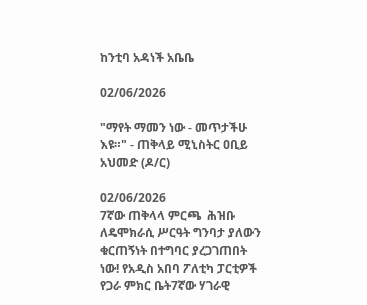ከንቲባ አዳነች አቤቤ

02/06/2026

"ማየት ማመን ነው - መጥታችሁ እዩ።" - ጠቅላይ ሚኒስትር ዐቢይ አህመድ (ዶ/ር)

02/06/2026
7ኛው ጠቅላላ ምርጫ  ሕዝቡ ለዴሞክራሲ ሥርዓት ግንባታ ያለውን ቁርጠኝነት በተግባር ያረጋገጠበት ነው! የአዲስ አበባ ፖለቲካ ፓርቲዎች የጋራ ምክር ቤት7ኛው ሃገራዊ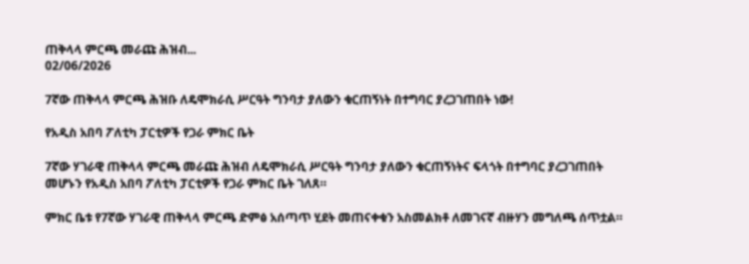ጠቅላላ ምርጫ መራጩ ሕዝብ...
02/06/2026

7ኛው ጠቅላላ ምርጫ ሕዝቡ ለዴሞክራሲ ሥርዓት ግንባታ ያለውን ቁርጠኝነት በተግባር ያረጋገጠበት ነው!

የአዲስ አበባ ፖለቲካ ፓርቲዎች የጋራ ምክር ቤት

7ኛው ሃገራዊ ጠቅላላ ምርጫ መራጩ ሕዝብ ለዴሞክራሲ ሥርዓት ግንባታ ያለውን ቁርጠኝነትና ፍላጎት በተግባር ያረጋገጠበት መሆኑን የአዲስ አበባ ፖለቲካ ፓርቲዎች የጋራ ምክር ቤት ገለጸ።

ምክር ቤቱ የ7ኛው ሃገራዊ ጠቅላላ ምርጫ ድምፅ አሰጣጥ ሂደት መጠናቀቁን አስመልክቶ ለመገናኛ ብዙሃን መግለጫ ሰጥቷል።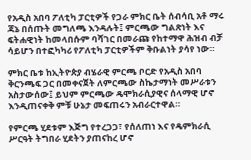የአዲስ አበባ ፖለቲካ ፓርቲዎች የጋራ ምክር ቤት ሰብሳቢ አቶ ማሩ ጃኔ በሰጡት መግለጫ እንዳሉት፤ ምርጫው ግልጽነት እና ፍትሐዊነት ከመላበሱም ባሻገር በመራጩ የከተማዋ ሕዝብ ብቻ ሳይሆን በተፎካካሪ የፖለቲካ ፓርቲዎችም ቅቡልነት ያሳየ ነው።

ምክር ቤቱ ከኢትዮጵያ ብሄራዊ ምርጫ ቦርድ የአዲስ አበባ ቅርንጫፍ ጋር በመቀናጀት ለምርጫው ስኬታማነት መሥራቱን አስታውሰው፤ ይህም ምርጫው ዴሞክራሲያዊና ሰላማዊ ሆኖ እንዲጠናቀቅ ምቹ ሁኔታ መፍጠሩን አብራርተዋል።

የምርጫ ሂደቱም እጅግ የተረጋጋ፣ የሰለጠነ እና የዴምክራሲ ሥርዓት ትግበራ ሂደትን ያጠናከረ ሆኖ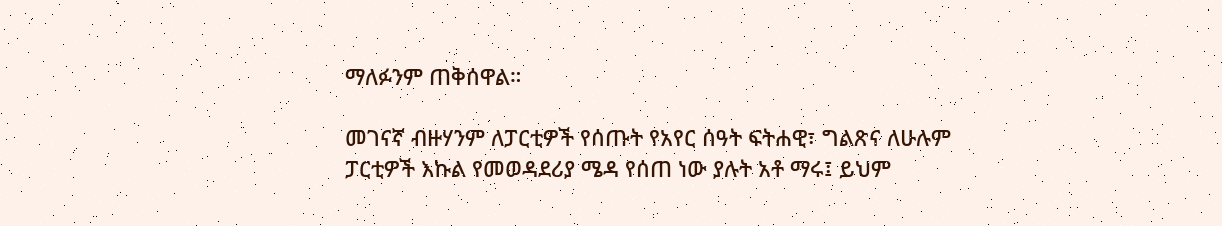ማለፉንም ጠቅሰዋል።

መገናኛ ብዙሃንም ለፓርቲዎች የሰጡት የአየር ሰዓት ፍትሐዊ፣ ግልጽና ለሁሉም ፓርቲዎች እኩል የመወዳደሪያ ሜዳ የሰጠ ነው ያሉት አቶ ማሩ፤ ይህም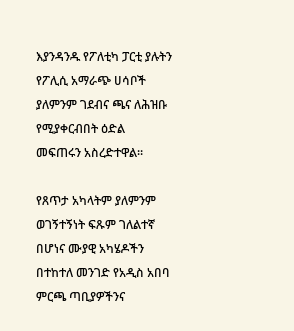እያንዳንዱ የፖለቲካ ፓርቲ ያሉትን የፖሊሲ አማራጭ ሀሳቦች ያለምንም ገደብና ጫና ለሕዝቡ የሚያቀርብበት ዕድል መፍጠሩን አስረድተዋል።

የጸጥታ አካላትም ያለምንም ወገኝተኝነት ፍጹም ገለልተኛ በሆነና ሙያዊ አካሄዶችን በተከተለ መንገድ የአዲስ አበባ ምርጫ ጣቢያዎችንና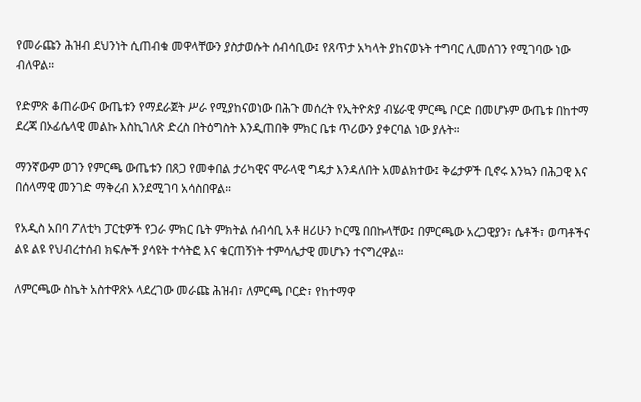የመራጩን ሕዝብ ደህንነት ሲጠብቁ መዋላቸውን ያስታወሱት ሰብሳቢው፤ የጸጥታ አካላት ያከናወኑት ተግባር ሊመሰገን የሚገባው ነው ብለዋል።

የድምጽ ቆጠራውና ውጤቱን የማደራጀት ሥራ የሚያከናወነው በሕጉ መሰረት የኢትዮጵያ ብሄራዊ ምርጫ ቦርድ በመሆኑም ውጤቱ በከተማ ደረጃ በኦፊሴላዊ መልኩ እስኪገለጽ ድረስ በትዕግስት እንዲጠበቅ ምክር ቤቱ ጥሪውን ያቀርባል ነው ያሉት።

ማንኛውም ወገን የምርጫ ውጤቱን በጸጋ የመቀበል ታሪካዊና ሞራላዊ ግዴታ እንዳለበት አመልክተው፤ ቅሬታዎች ቢኖሩ እንኳን በሕጋዊ እና በሰላማዊ መንገድ ማቅረብ እንደሚገባ አሳስበዋል።

የአዲስ አበባ ፖለቲካ ፓርቲዎች የጋራ ምክር ቤት ምክትል ሰብሳቢ አቶ ዘሪሁን ኮርሜ በበኩላቸው፤ በምርጫው አረጋዊያን፣ ሴቶች፣ ወጣቶችና ልዩ ልዩ የህብረተሰብ ክፍሎች ያሳዩት ተሳትፎ እና ቁርጠኝነት ተምሳሌታዊ መሆኑን ተናግረዋል።

ለምርጫው ስኬት አስተዋጽኦ ላደረገው መራጩ ሕዝብ፣ ለምርጫ ቦርድ፣ የከተማዋ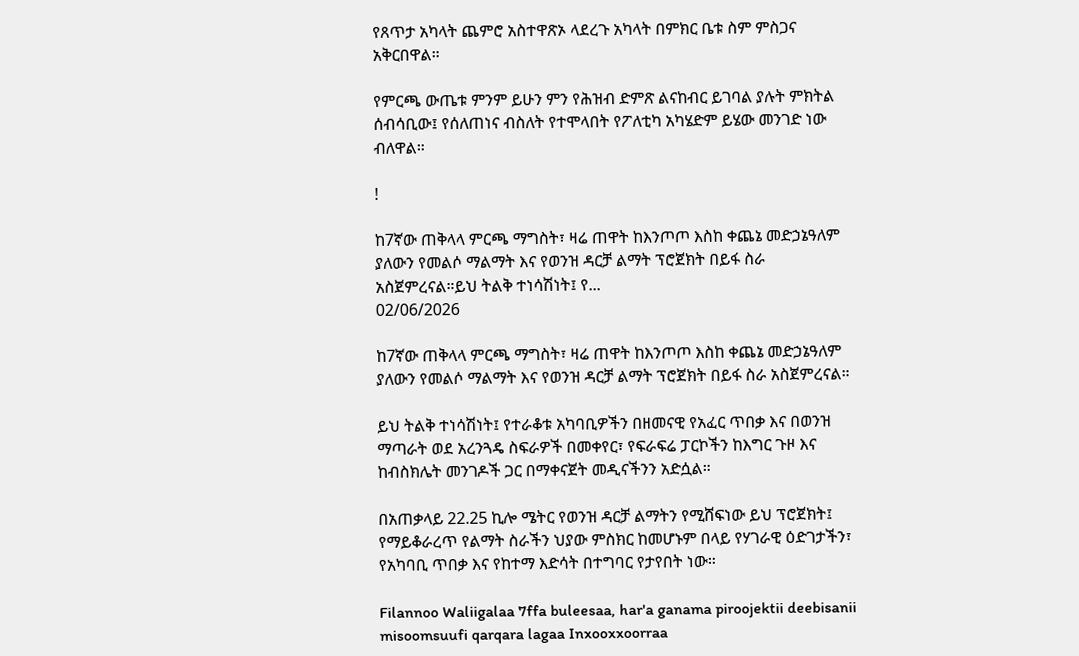የጸጥታ አካላት ጨምሮ አስተዋጽኦ ላደረጉ አካላት በምክር ቤቱ ስም ምስጋና አቅርበዋል።

የምርጫ ውጤቱ ምንም ይሁን ምን የሕዝብ ድምጽ ልናከብር ይገባል ያሉት ምክትል ሰብሳቢው፤ የሰለጠነና ብስለት የተሞላበት የፖለቲካ አካሄድም ይሄው መንገድ ነው ብለዋል።

!

ከ7ኛው ጠቅላላ ምርጫ ማግስት፣ ዛሬ ጠዋት ከእንጦጦ እስከ ቀጨኔ መድኃኔዓለም ያለውን የመልሶ ማልማት እና የወንዝ ዳርቻ ልማት ፕሮጀክት በይፋ ስራ አስጀምረናል።ይህ ትልቅ ተነሳሽነት፤ የ...
02/06/2026

ከ7ኛው ጠቅላላ ምርጫ ማግስት፣ ዛሬ ጠዋት ከእንጦጦ እስከ ቀጨኔ መድኃኔዓለም ያለውን የመልሶ ማልማት እና የወንዝ ዳርቻ ልማት ፕሮጀክት በይፋ ስራ አስጀምረናል።

ይህ ትልቅ ተነሳሽነት፤ የተራቆቱ አካባቢዎችን በዘመናዊ የአፈር ጥበቃ እና በወንዝ ማጣራት ወደ አረንጓዴ ስፍራዎች በመቀየር፣ የፍራፍሬ ፓርኮችን ከእግር ጉዞ እና ከብስክሌት መንገዶች ጋር በማቀናጀት መዲናችንን አድሷል።

በአጠቃላይ 22.25 ኪሎ ሜትር የወንዝ ዳርቻ ልማትን የሚሸፍነው ይህ ፕሮጀክት፤ የማይቆራረጥ የልማት ስራችን ህያው ምስክር ከመሆኑም በላይ የሃገራዊ ዕድገታችን፣ የአካባቢ ጥበቃ እና የከተማ እድሳት በተግባር የታየበት ነው።

Filannoo Waliigalaa 7ffa buleesaa, har'a ganama piroojektii deebisanii misoomsuufi qarqara lagaa Inxooxxoorraa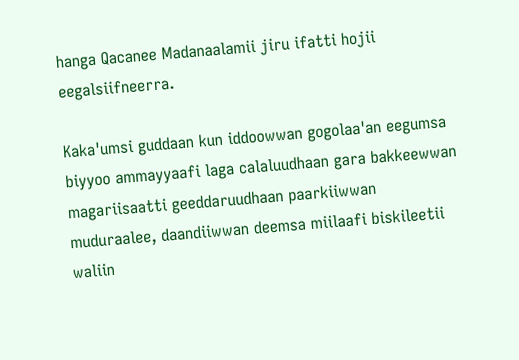hanga Qacanee Madanaalamii jiru ifatti hojii eegalsiifneerra.

Kaka'umsi guddaan kun iddoowwan gogolaa'an eegumsa biyyoo ammayyaafi laga calaluudhaan gara bakkeewwan magariisaatti geeddaruudhaan paarkiiwwan muduraalee, daandiiwwan deemsa miilaafi biskileetii waliin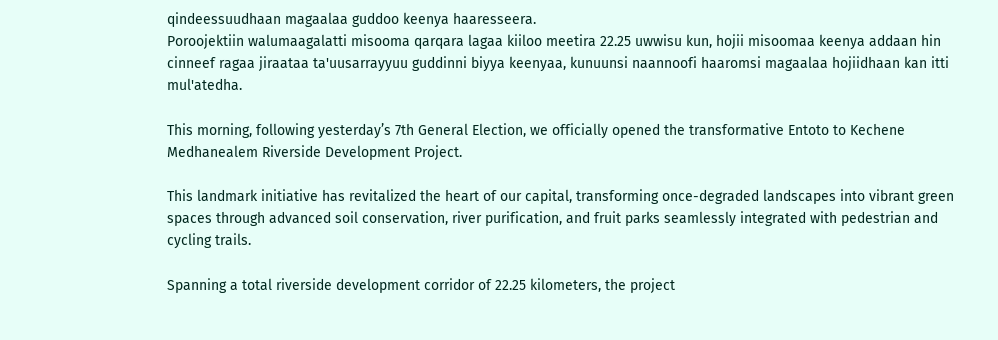qindeessuudhaan magaalaa guddoo keenya haaresseera.
Poroojektiin walumaagalatti misooma qarqara lagaa kiiloo meetira 22.25 uwwisu kun, hojii misoomaa keenya addaan hin cinneef ragaa jiraataa ta'uusarrayyuu guddinni biyya keenyaa, kunuunsi naannoofi haaromsi magaalaa hojiidhaan kan itti mul'atedha.

This morning, following yesterday’s 7th General Election, we officially opened the transformative Entoto to Kechene Medhanealem Riverside Development Project.

This landmark initiative has revitalized the heart of our capital, transforming once-degraded landscapes into vibrant green spaces through advanced soil conservation, river purification, and fruit parks seamlessly integrated with pedestrian and cycling trails.

Spanning a total riverside development corridor of 22.25 kilometers, the project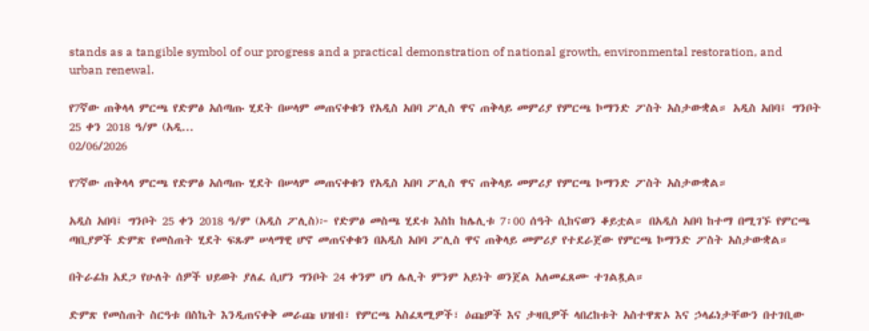stands as a tangible symbol of our progress and a practical demonstration of national growth, environmental restoration, and urban renewal.

የ7ኛው ጠቅላላ ምርጫ የድምፅ አሰጣጡ ሂደት በሠላም መጠናቀቁን የአዲስ አበባ ፖሊስ ዋና ጠቅላይ መምሪያ የምርጫ ኮማንድ ፖስት አስታውቋል። አዲስ አበባ፤ ግንቦት 25 ቀን 2018 ዓ/ም (አዲ...
02/06/2026

የ7ኛው ጠቅላላ ምርጫ የድምፅ አሰጣጡ ሂደት በሠላም መጠናቀቁን የአዲስ አበባ ፖሊስ ዋና ጠቅላይ መምሪያ የምርጫ ኮማንድ ፖስት አስታውቋል።

አዲስ አበባ፤ ግንቦት 25 ቀን 2018 ዓ/ም (አዲስ ፖሊስ)፦ የድምፅ መስጫ ሂደቱ እስከ ከሌሊቱ 7፡00 ሰዓት ሲከናወን ቆይቷል። በአዲስ አበባ ከተማ በሚገኙ የምርጫ ጣቢያዎች ድምጽ የመስጠት ሂደት ፍጹም ሠላማዊ ሆኖ መጠናቀቁን በአዲስ አበባ ፖሊስ ዋና ጠቅላይ መምሪያ የተደራጀው የምርጫ ኮማንድ ፖስት አስታውቋል።

በትራፊክ አደጋ የሁለት ሰዎች ህይወት ያለፈ ሲሆን ግንቦት 24 ቀንም ሆነ ሌሊት ምንም አይነት ወንጀል አለመፈጸሙ ተገልጿል።

ድምጽ የመስጠት ስርዓቱ በስኬት እንዲጠናቀቅ መራጩ ህዝብ፣ የምርጫ አስፈጻሚዎች፣ ዕጩዎች እና ታዛቢዎች ላበረከቱት አስተዋጽኦ እና ኃላፊነታቸውን በተገቢው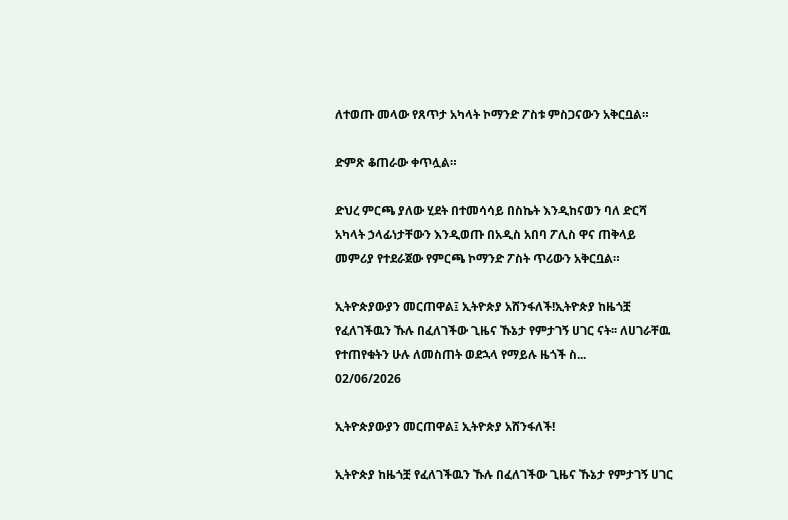ለተወጡ መላው የጸጥታ አካላት ኮማንድ ፖስቱ ምስጋናውን አቅርቧል።

ድምጽ ቆጠራው ቀጥሏል።

ድህረ ምርጫ ያለው ሂደት በተመሳሳይ በስኬት እንዲከናወን ባለ ድርሻ አካላት ኃላፊነታቸውን እንዲወጡ በአዲስ አበባ ፖሊስ ዋና ጠቅላይ መምሪያ የተደራጀው የምርጫ ኮማንድ ፖስት ጥሪውን አቅርቧል።

ኢትዮጵያውያን መርጠዋል፤ ኢትዮጵያ አሸንፋለች!ኢትዮጵያ ከዜጎቿ የፈለገችዉን ኹሉ በፈለገችው ጊዜና ኹኔታ የምታገኝ ሀገር ናት፡፡ ለሀገራቸዉ የተጠየቁትን ሁሉ ለመስጠት ወደኋላ የማይሉ ዜጎች ስ...
02/06/2026

ኢትዮጵያውያን መርጠዋል፤ ኢትዮጵያ አሸንፋለች!

ኢትዮጵያ ከዜጎቿ የፈለገችዉን ኹሉ በፈለገችው ጊዜና ኹኔታ የምታገኝ ሀገር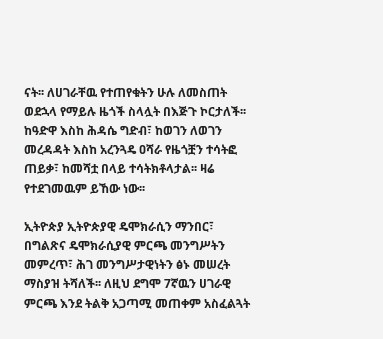ናት፡፡ ለሀገራቸዉ የተጠየቁትን ሁሉ ለመስጠት ወደኋላ የማይሉ ዜጎች ስላሏት በእጅጉ ኮርታለች፡፡ ከዓድዋ እስከ ሕዳሴ ግድብ፣ ከወገን ለወገን መረዳዳት እስከ አረንጓዴ ዐሻራ የዜጎቿን ተሳትፎ ጠይቃ፣ ከመሻቷ በላይ ተሳትክቶላታል፡፡ ዛሬ የተደገመዉም ይኸው ነው፡፡

ኢትዮጵያ ኢትዮጵያዊ ዴሞክራሲን ማንበር፣ በግልጽና ዴሞክራሲያዊ ምርጫ መንግሥትን መምረጥ፣ ሕገ መንግሥታዊነትን ፅኑ መሠረት ማስያዝ ትሻለች፡፡ ለዚህ ደግሞ 7ኛዉን ሀገራዊ ምርጫ እንደ ትልቅ አጋጣሚ መጠቀም አስፈልጓት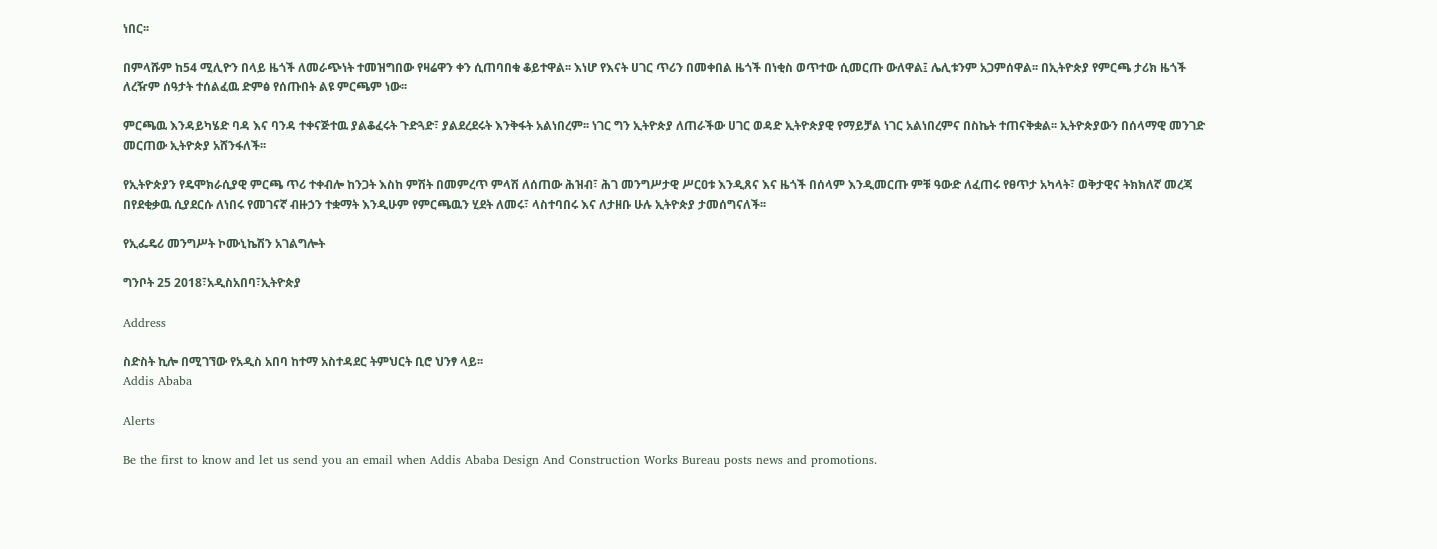ነበር፡፡

በምላሹም ከ54 ሚሊዮን በላይ ዜጎች ለመራጭነት ተመዝግበው የዛሬዋን ቀን ሲጠባበቁ ቆይተዋል፡፡ እነሆ የእናት ሀገር ጥሪን በመቀበል ዜጎች በነቂስ ወጥተው ሲመርጡ ውለዋል፤ ሌሊቱንም አጋምሰዋል፡፡ በኢትዮጵያ የምርጫ ታሪክ ዜጎች ለረዥም ሰዓታት ተሰልፈዉ ድምፅ የሰጡበት ልዩ ምርጫም ነው፡፡

ምርጫዉ እንዳይካሄድ ባዳ እና ባንዳ ተቀናጅተዉ ያልቆፈሩት ጉድጓድ፣ ያልደረደሩት እንቅፋት አልነበረም፡፡ ነገር ግን ኢትዮጵያ ለጠራችው ሀገር ወዳድ ኢትዮጵያዊ የማይቻል ነገር አልነበረምና በስኬት ተጠናቅቋል፡፡ ኢትዮጵያውን በሰላማዊ መንገድ መርጠው ኢትዮጵያ አሸንፋለች፡፡

የኢትዮጵያን የዴሞክራሲያዊ ምርጫ ጥሪ ተቀብሎ ከንጋት እስከ ምሽት በመምረጥ ምላሽ ለሰጠው ሕዝብ፣ ሕገ መንግሥታዊ ሥርዐቱ እንዲጸና እና ዜጎች በሰላም እንዲመርጡ ምቹ ዓውድ ለፈጠሩ የፀጥታ አካላት፣ ወቅታዊና ትክክለኛ መረጃ በየደቂቃዉ ሲያደርሱ ለነበሩ የመገናኛ ብዙኃን ተቋማት እንዲሁም የምርጫዉን ሂደት ለመሩ፣ ላስተባበሩ እና ለታዘቡ ሁሉ ኢትዮጵያ ታመሰግናለች፡፡

የኢፌዴሪ መንግሥት ኮሙኒኬሽን አገልግሎት

ግንቦት 25 2018፣አዲስአበባ፣ኢትዮጵያ

Address

ስድስት ኪሎ በሚገኘው የአዲስ አበባ ከተማ አስተዳደር ትምህርት ቢሮ ህንፃ ላይ፡፡
Addis Ababa

Alerts

Be the first to know and let us send you an email when Addis Ababa Design And Construction Works Bureau posts news and promotions.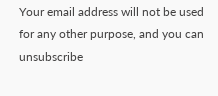Your email address will not be used for any other purpose, and you can unsubscribe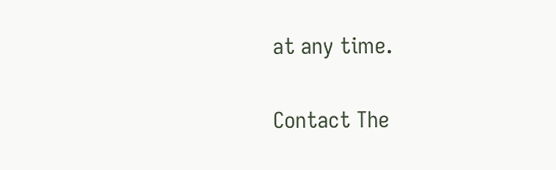at any time.

Contact The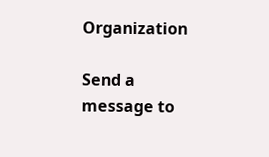Organization

Send a message to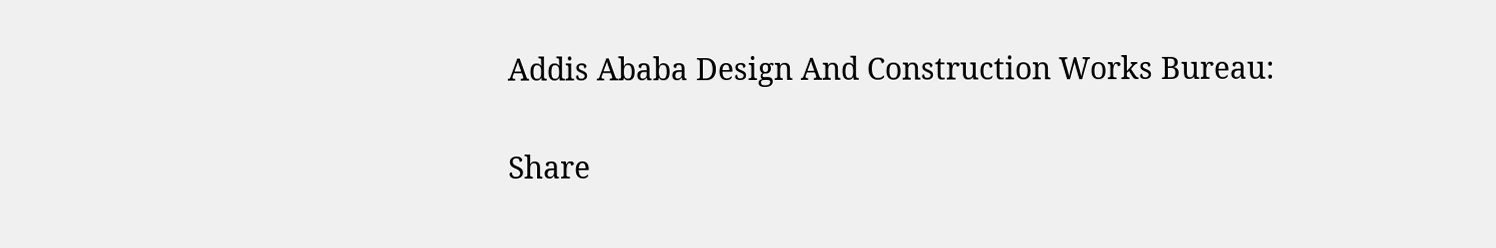Addis Ababa Design And Construction Works Bureau:

Share